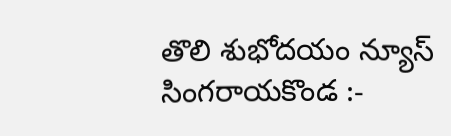తొలి శుభోదయం న్యూస్ సింగరాయకొండ :-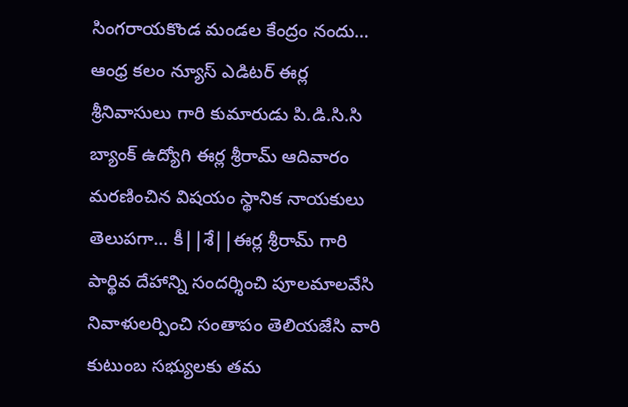సింగరాయకొండ మండల కేంద్రం నందు… ఆంధ్ర కలం న్యూస్ ఎడిటర్ ఈర్ల శ్రీనివాసులు గారి కుమారుడు పి.డి.సి.సి బ్యాంక్ ఉద్యోగి ఈర్ల శ్రీరామ్ ఆదివారం మరణించిన విషయం స్థానిక నాయకులు తెలుపగా… కీ||శే||ఈర్ల శ్రీరామ్ గారి పార్థివ దేహాన్ని సందర్శించి పూలమాలవేసి నివాళులర్పించి సంతాపం తెలియజేసి వారి కుటుంబ సభ్యులకు తమ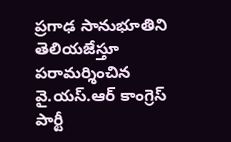ప్రగాఢ సానుభూతిని తెలియజేస్తూ పరామర్శించిన వై.యస్.ఆర్ కాంగ్రెస్ పార్టీ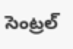సెంట్రల్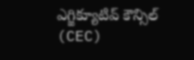ఎగ్జిక్యూటివ్ కౌన్సిల్ (CEC)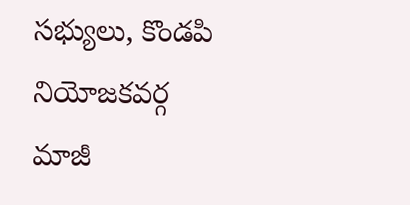సభ్యులు, కొండపి నియోజకవర్గ మాజీ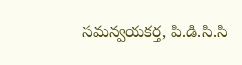సమన్వయకర్త, పి.డి.సి.సి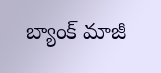బ్యాంక్ మాజీ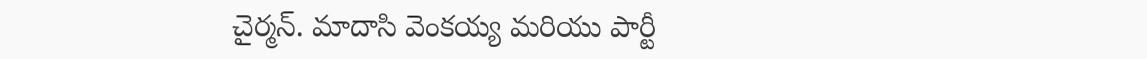చైర్మన్. మాదాసి వెంకయ్య మరియు పార్టీ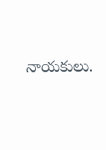నాయకులు.